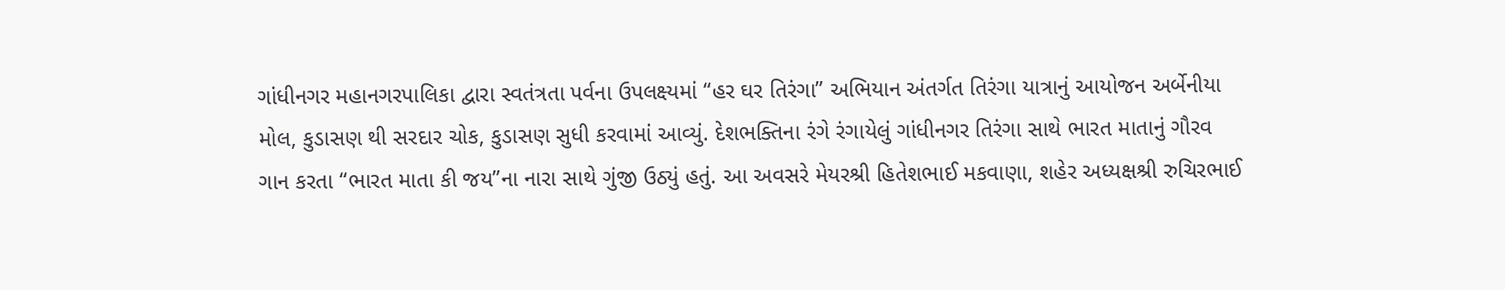ગાંધીનગર મહાનગરપાલિકા દ્વારા સ્વતંત્રતા પર્વના ઉપલક્ષ્યમાં “હર ઘર તિરંગા” અભિયાન અંતર્ગત તિરંગા યાત્રાનું આયોજન અર્બેનીયા મોલ, કુડાસણ થી સરદાર ચોક, કુડાસણ સુધી કરવામાં આવ્યું. દેશભક્તિના રંગે રંગાયેલું ગાંધીનગર તિરંગા સાથે ભારત માતાનું ગૌરવ ગાન કરતા “ભારત માતા કી જય”ના નારા સાથે ગુંજી ઉઠ્યું હતું. આ અવસરે મેયરશ્રી હિતેશભાઈ મકવાણા, શહેર અધ્યક્ષશ્રી રુચિરભાઈ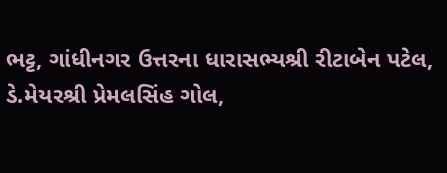ભટ્ટ, ગાંધીનગર ઉત્તરના ધારાસભ્યશ્રી રીટાબેન પટેલ, ડે.મેયરશ્રી પ્રેમલસિંહ ગોલ,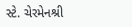સ્ટે. ચેરમેનશ્રી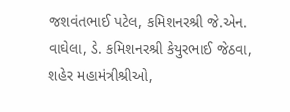જશવંતભાઈ પટેલ, કમિશનરશ્રી જે.એન. વાઘેલા, ડે. કમિશનરશ્રી કેયુરભાઈ જેઠવા, શહેર મહામંત્રીશ્રીઓ,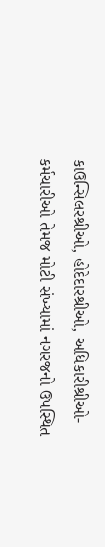કાઉન્સિલરશ્રીઓ, હોદેદારશ્રીઓ, અધિકારીશ્રીઓ- કર્મચારીઓ તેમજ મોટી સંખ્યામાં નગરજનો ઉપસ્થિત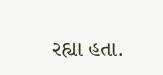રહ્યા હતા.